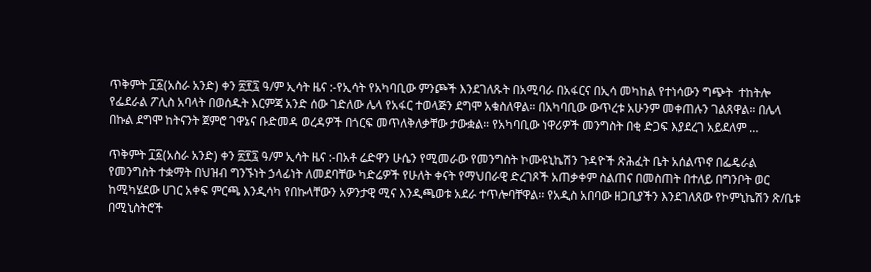ጥቅምት ፲፩(አስራ አንድ) ቀን ፳፻፯ ዓ/ም ኢሳት ዜና :-የኢሳት የአካባቢው ምንጮች እንደገለጹት በአሚባራ በአፋርና በኢሳ መካከል የተነሳውን ግጭት  ተከትሎ የፌደራል ፖሊስ አባላት በወሰዱት እርምጃ አንድ ሰው ገድለው ሌላ የአፋር ተወላጅን ደግሞ አቁስለዋል። በአካባቢው ውጥረቱ አሁንም መቀጠሉን ገልጸዋል። በሌላ በኩል ደግሞ ከትናንት ጀምሮ ገዋኔና ቡድመዳ ወረዳዎች በጎርፍ መጥለቅለቃቸው ታውቋል። የአካባቢው ነዋሪዎች መንግስት በቂ ድጋፍ እያደረገ አይደለም …

ጥቅምት ፲፩(አስራ አንድ) ቀን ፳፻፯ ዓ/ም ኢሳት ዜና :-በአቶ ሬድዋን ሁሴን የሚመራው የመንግስት ኮሙዩኒኬሽን ጉዳዮች ጽሕፈት ቤት አሰልጥኖ በፌዴራል የመንግስት ተቋማት በህዝብ ግንኙነት ኃላፊነት ለመደባቸው ካድሬዎች የሁለት ቀናት የማህበራዊ ድረገጾች አጠቃቀም ስልጠና በመስጠት በተለይ በግንቦት ወር ከሚካሄደው ሀገር አቀፍ ምርጫ እንዲሳካ የበኩላቸውን አዎንታዊ ሚና እንዲጫወቱ አደራ ተጥሎባቸዋል፡፡ የአዲስ አበባው ዘጋቢያችን እንደገለጸው የኮምኒኬሽን ጽ/ቤቱ በሚኒስትሮች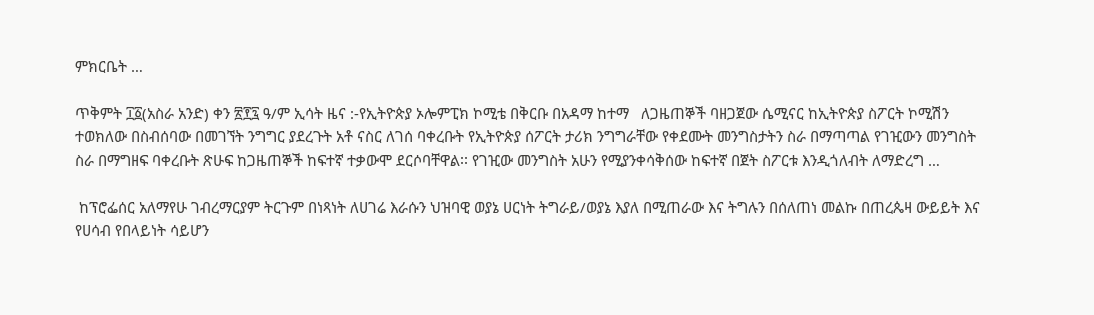ምክርቤት …

ጥቅምት ፲፩(አስራ አንድ) ቀን ፳፻፯ ዓ/ም ኢሳት ዜና :-የኢትዮጵያ ኦሎምፒክ ኮሚቴ በቅርቡ በአዳማ ከተማ   ለጋዜጠኞች ባዘጋጀው ሴሚናር ከኢትዮጵያ ስፖርት ኮሚሽን ተወክለው በስብሰባው በመገኘት ንግግር ያደረጉት አቶ ናስር ለገሰ ባቀረቡት የኢትዮጵያ ሰፖርት ታሪክ ንግግራቸው የቀደሙት መንግስታትን ስራ በማጣጣል የገዢውን መንግስት ስራ በማግዘፍ ባቀረቡት ጽሁፍ ከጋዜጠኞች ከፍተኛ ተቃውሞ ደርሶባቸዋል፡፡ የገዢው መንግስት አሁን የሚያንቀሳቅሰው ከፍተኛ በጀት ስፖርቱ እንዲጎለብት ለማድረግ …

 ከፕሮፌሰር አለማየሁ ገብረማርያም ትርጉም በነጻነት ለሀገሬ እራሱን ህዝባዊ ወያኔ ሀርነት ትግራይ/ወያኔ እያለ በሚጠራው እና ትግሉን በሰለጠነ መልኩ በጠረጴዛ ውይይት እና የሀሳብ የበላይነት ሳይሆን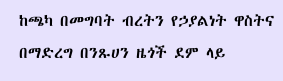ከጫካ በመግባት ብረትን የኃያልነት ዋስትና በማድረግ በንጹሀን ዜጎች ደም ላይ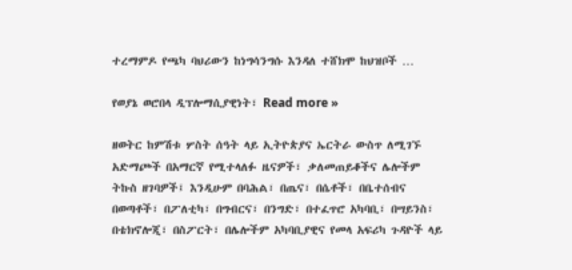ተረማምዶ የጫካ ባህሪውን ከነግሳንግሱ እንዳለ ተሸክሞ ከህዝቦች …

የወያኔ ወሮበላ ዲፕሎማሲያዊነት፣ Read more »

ዘወትር ከምሽቱ ሦስት ሰዓት ላይ ኢትዮጵያና ኤርትራ ውስጥ ለሚገኙ አድማጮች በአማርኛ የሚተላለፉ ዜናዎች፣ ቃለመጠይቆችና ሌሎችም ትኩስ ዘገባዎች፤ እንዲሁም በባሕል፣ በጤና፣ በሴቶች፣ በቤተሰብና በወጣቶች፣ በፖለቲካ፣ በግብርና፣ በንግድ፣ በተፈጥሮ አካባቢ፣ በሣይንስ፣ በቴክኖሎጂ፣ በስፖርት፣ በሌሎችም አካባቢያዊና የመላ አፍሪካ ጉዳዮች ላይ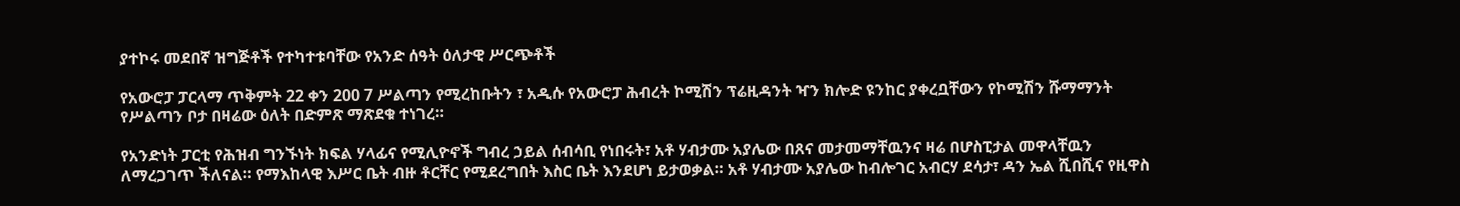ያተኮሩ መደበኛ ዝግጅቶች የተካተቱባቸው የአንድ ሰዓት ዕለታዊ ሥርጭቶች

የአውሮፓ ፓርላማ ጥቅምት 22 ቀን 200 7 ሥልጣን የሚረከቡትን ፣ አዲሱ የአውሮፓ ሕብረት ኮሚሽን ፕሬዚዳንት ዣን ክሎድ ዩንከር ያቀረቧቸውን የኮሚሽን ሹማማንት የሥልጣን ቦታ በዛሬው ዕለት በድምጽ ማጽደቁ ተነገረ።

የአንድነት ፓርቲ የሕዝብ ግንኙነት ክፍል ሃላፊና የሚሊዮኖች ግብረ ኃይል ሰብሳቢ የነበሩት፣ አቶ ሃብታሙ አያሌው በጸና መታመማቸዉንና ዛሬ በሆስፒታል መዋላቸዉን ለማረጋገጥ ችለናል። የማእከላዊ እሥር ቤት ብዙ ቶርቸር የሚደረግበት እስር ቤት እንደሆነ ይታወቃል። አቶ ሃብታሙ አያሌው ከብሎገር አብርሃ ደሳታ፣ ዳን ኤል ሺበሺና የዚዋስ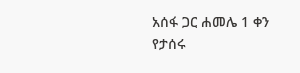አሰፋ ጋር ሐመሌ 1 ቀን የታሰሩ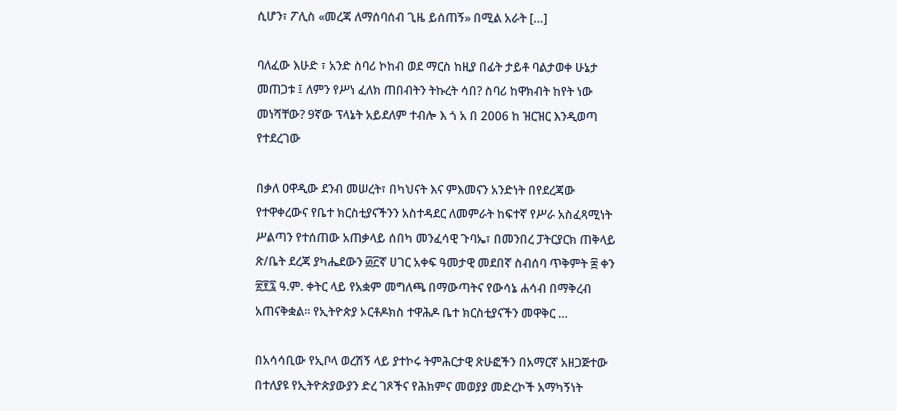ሲሆን፣ ፖሊስ «መረጃ ለማሰባሰብ ጊዜ ይሰጠኝ» በሚል አራት […]

ባለፈው እሁድ ፣ አንድ ስባሪ ኮከብ ወደ ማርስ ከዚያ በፊት ታይቶ ባልታወቀ ሁኔታ መጠጋቱ ፤ ለምን የሥነ ፈለክ ጠበብትን ትኩረት ሳበ? ስባሪ ከዋክብት ከየት ነው መነሻቸው? 9ኛው ፕላኔት አይደለም ተብሎ እ ጎ አ በ 2006 ከ ዝርዝር እንዲወጣ የተደረገው

በቃለ ዐዋዲው ደንብ መሠረት፣ በካህናት እና ምእመናን አንድነት በየደረጃው የተዋቀረውና የቤተ ክርስቲያናችንን አስተዳደር ለመምራት ከፍተኛ የሥራ አስፈጻሚነት ሥልጣን የተሰጠው አጠቃላይ ሰበካ መንፈሳዊ ጉባኤ፣ በመንበረ ፓትርያርክ ጠቅላይ ጽ/ቤት ደረጃ ያካሔደውን ፴፫ኛ ሀገር አቀፍ ዓመታዊ መደበኛ ስብሰባ ጥቅምት ፰ ቀን ፳፻፯ ዓ.ም. ቀትር ላይ የአቋም መግለጫ በማውጣትና የውሳኔ ሐሳብ በማቅረብ አጠናቅቋል፡፡ የኢትዮጵያ ኦርቶዶክስ ተዋሕዶ ቤተ ክርስቲያናችን መዋቅር …

በአሳሳቢው የኢቦላ ወረሽኝ ላይ ያተኮሩ ትምሕርታዊ ጽሁፎችን በአማርኛ አዘጋጅተው በተለያዩ የኢትዮጵያውያን ድረ ገጾችና የሕክምና መወያያ መድረኮች አማካኝነት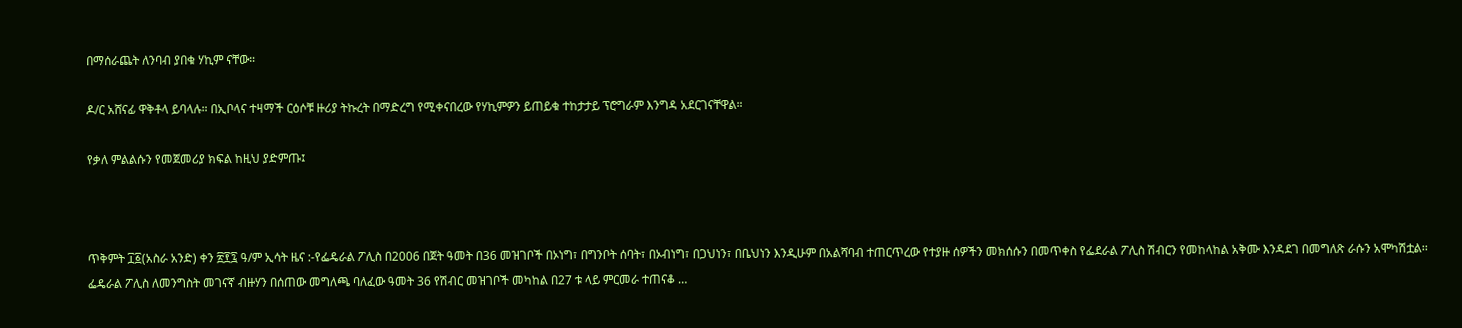በማሰራጨት ለንባብ ያበቁ ሃኪም ናቸው።

ዶ/ር አሸናፊ ዋቅቶላ ይባላሉ። በኢቦላና ተዛማች ርዕሶቹ ዙሪያ ትኩረት በማድረግ የሚቀናበረው የሃኪምዎን ይጠይቁ ተከታታይ ፕሮግራም እንግዳ አደርገናቸዋል።

የቃለ ምልልሱን የመጀመሪያ ክፍል ከዚህ ያድምጡ፤



ጥቅምት ፲፩(አስራ አንድ) ቀን ፳፻፯ ዓ/ም ኢሳት ዜና :-የፌዴራል ፖሊስ በ2006 በጀት ዓመት በ36 መዝገቦች በኦነግ፣ በግንቦት ሰባት፣ በኦብነግ፣ በጋህነን፣ በቤህነን እንዲሁም በአልሻባብ ተጠርጥረው የተያዙ ሰዎችን መክሰሱን በመጥቀስ የፌደራል ፖሊስ ሽብርን የመከላከል አቅሙ እንዳደገ በመግለጽ ራሱን አሞካሽቷል፡፡ ፌዴራል ፖሊስ ለመንግስት መገናኛ ብዙሃን በሰጠው መግለጫ ባለፈው ዓመት 36 የሽብር መዝገቦች መካከል በ27 ቱ ላይ ምርመራ ተጠናቆ …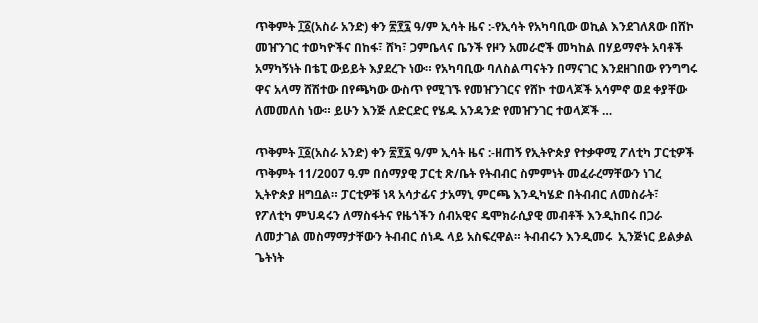ጥቅምት ፲፩(አስራ አንድ) ቀን ፳፻፯ ዓ/ም ኢሳት ዜና :-የኢሳት የአካባቢው ወኪል እንደገለጸው በሸኮ መዠንገር ተወካዮችና በከፋ፣ ሸካ፣ ጋምቤላና ቤንች የዞን አመራሮች መካከል በሃይማኖት አባቶች አማካኝነት በቴፒ ውይይት እያደረጉ ነው። የአካባቢው ባለስልጣናትን በማናገር እንደዘገበው የንግግሩ ዋና አላማ ሸሽተው በየጫካው ውስጥ የሚገኙ የመዠንገርና የሸኮ ተወላጆች አሳምኖ ወደ ቀያቸው ለመመለስ ነው። ይሁን እንጅ ለድርድር የሄዱ አንዳንድ የመዠንገር ተወላጆች …

ጥቅምት ፲፩(አስራ አንድ) ቀን ፳፻፯ ዓ/ም ኢሳት ዜና :-ዘጠኝ የኢትዮጵያ የተቃዋሚ ፖለቲካ ፓርቲዎች ጥቅምት 11/2007 ዓ.ም በሰማያዊ ፓርቲ ጽ/ቤት የትብብር ስምምነት መፈራረማቸውን ነገረ ኢትዮጵያ ዘግቧል። ፓርቲዎቹ ነጻ አሳታፊና ታአማኒ ምርጫ እንዲካሄድ በትብብር ለመስራት፣ የፖለቲካ ምህዳሩን ለማስፋትና የዜጎችን ሰብአዊና ዴሞክራሲያዊ መብቶች እንዲከበሩ በጋራ ለመታገል መስማማታቸውን ትብብር ሰነዱ ላይ አስፍረዋል። ትብብሩን እንዲመሩ  ኢንጅነር ይልቃል ጌትነት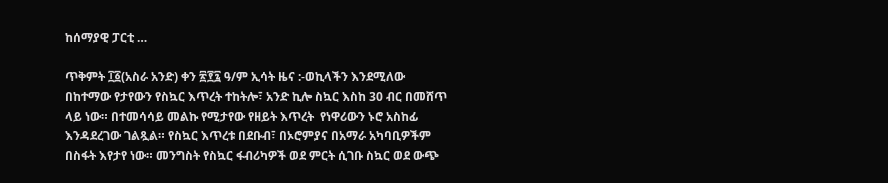ከሰማያዊ ፓርቲ …

ጥቅምት ፲፩(አስራ አንድ) ቀን ፳፻፯ ዓ/ም ኢሳት ዜና :-ወኪላችን እንደሚለው በከተማው የታየውን የስኳር እጥረት ተከትሎ፣ አንድ ኪሎ ስኳር እስከ 30 ብር በመሸጥ ላይ ነው። በተመሳሳይ መልኩ የሚታየው የዘይት እጥረት  የነዋሪውን ኑሮ አስከፊ እንዳደረገው ገልጿል። የስኳር እጥረቱ በደቡብ፣ በኦሮምያና በአማራ አካባቢዎችም በስፋት እየታየ ነው። መንግስት የስኳር ፋብሪካዎች ወደ ምርት ሲገቡ ስኳር ወደ ውጭ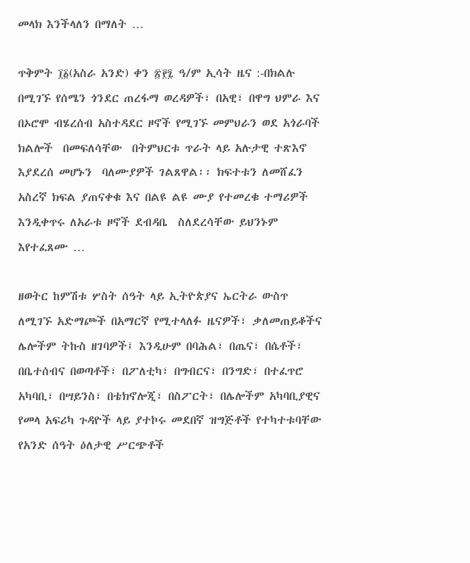መላክ እንችላለን በማለት …

ጥቅምት ፲፩(አስራ አንድ) ቀን ፳፻፯ ዓ/ም ኢሳት ዜና :-በክልሉ በሚገኙ የሰሜን ጎንደር ጠረፋማ ወረዳዎች፣ በአዊ፣ በዋግ ህምራ እና በኦሮሞ ብሄረሰብ አስተዳደር ዞኖች የሚገኙ መምህራን ወደ አጎራባች ክልሎች  በመፍለሳቸው  በትምህርቱ ጥራት ላይ አሉታዊ ተጽእኖ እያደረሰ መሆኑን  ባለሙያዎች ገልጸዋል፡፡ ክፍተቱን ለመሸፈን አስረኛ ክፍል ያጠናቀቁ እና በልዩ ልዩ ሙያ የተመረቁ ተማሪዎች እንዲቀጥሩ ለአራቱ ዞኖች ደብዳቤ  ስለደረሳቸው ይህንኑም እየተፈጸሙ …

ዘወትር ከምሽቱ ሦስት ሰዓት ላይ ኢትዮጵያና ኤርትራ ውስጥ ለሚገኙ አድማጮች በአማርኛ የሚተላለፉ ዜናዎች፣ ቃለመጠይቆችና ሌሎችም ትኩስ ዘገባዎች፤ እንዲሁም በባሕል፣ በጤና፣ በሴቶች፣ በቤተሰብና በወጣቶች፣ በፖለቲካ፣ በግብርና፣ በንግድ፣ በተፈጥሮ አካባቢ፣ በሣይንስ፣ በቴክኖሎጂ፣ በስፖርት፣ በሌሎችም አካባቢያዊና የመላ አፍሪካ ጉዳዮች ላይ ያተኮሩ መደበኛ ዝግጅቶች የተካተቱባቸው የአንድ ሰዓት ዕለታዊ ሥርጭቶች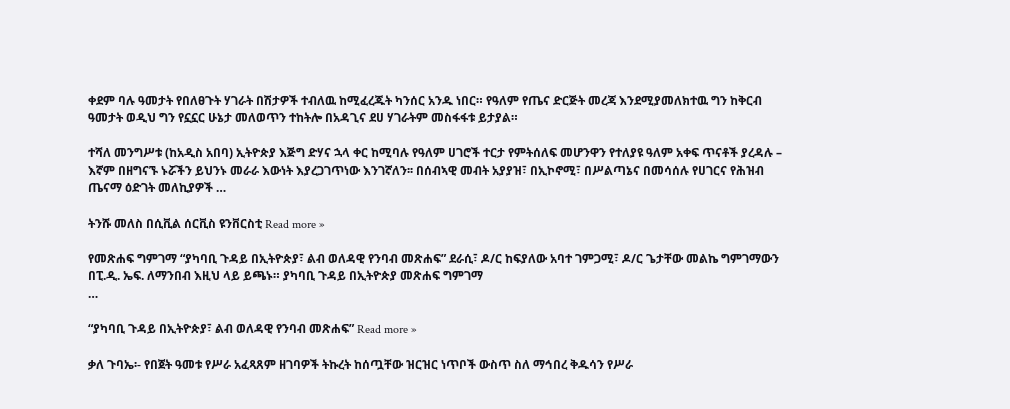ቀደም ባሉ ዓመታት የበለፀጉት ሃገራት በሽታዎች ተብለዉ ከሚፈረጁት ካንሰር አንዱ ነበር። የዓለም የጤና ድርጅት መረጃ እንደሚያመለክተዉ ግን ከቅርብ ዓመታት ወዲህ ግን የኗኗር ሁኔታ መለወጥን ተከትሎ በአዳጊና ደሀ ሃገራትም መስፋፋቱ ይታያል።

ተሻለ መንግሥቱ (ከአዲስ አበባ) ኢትዮጵያ እጅግ ድሃና ኋላ ቀር ከሚባሉ የዓለም ሀገሮች ተርታ የምትሰለፍ መሆንዋን የተለያዩ ዓለም አቀፍ ጥናቶች ያረዳሉ – እኛም በዘግናኙ ኑሯችን ይህንኑ መራራ እውነት እያረጋገጥነው እንገኛለን፡፡ በሰብኣዊ መብት አያያዝ፣ በኢኮኖሚ፣ በሥልጣኔና በመሳሰሉ የሀገርና የሕዝብ ጤናማ ዕድገት መለኪያዎች …

ትንሹ መለስ በሲቪል ሰርቪስ ዩንቨርስቲ Read more »

የመጽሐፍ ግምገማ “ያካባቢ ጉዳይ በኢትዮጵያ፣ ልብ ወለዳዊ የንባብ መጽሐፍ” ደራሲ፣ ዶ/ር ከፍያለው አባተ ገምጋሚ፣ ዶ/ር ጌታቸው መልኬ ግምገማውን  በፒ.ዲ. ኤፍ. ለማንበብ እዚህ ላይ ይጫኑ። ያካባቢ ጉዳይ በኢትዮጵያ መጽሐፍ ግምገማ                                                                                                                …

“ያካባቢ ጉዳይ በኢትዮጵያ፣ ልብ ወለዳዊ የንባብ መጽሐፍ” Read more »

ቃለ ጉባኤ፡- የበጀት ዓመቱ የሥራ አፈጻጸም ዘገባዎች ትኩረት ከሰጧቸው ዝርዝር ነጥቦች ውስጥ ስለ ማኅበረ ቅዱሳን የሥራ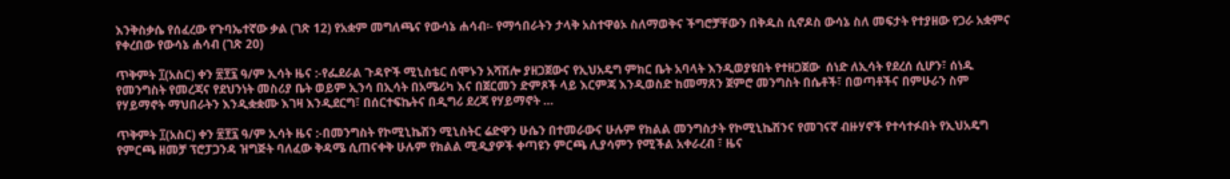እንቅስቃሴ የሰፈረው የጉባኤተኛው ቃል (ገጽ 12) የአቋም መግለጫና የውሳኔ ሐሳብ፡- የማኅበራትን ታላቅ አስተዋፅኦ ስለማወቅና ችግሮቻቸውን በቅዱስ ሲኖዶስ ውሳኔ ስለ መፍታት የተያዘው የጋራ አቋምና የቀረበው የውሳኔ ሐሳብ (ገጽ 20)

ጥቅምት ፲(አስር) ቀን ፳፻፯ ዓ/ም ኢሳት ዜና :-የፌደራል ጉዳዮች ሚኒስቴር ሰሞኑን አሻሽሎ ያዘጋጀውና የኢህአዴግ ምክር ቤት አባላት እንዲወያዩበት የተዘጋጀው  ሰነድ ለኢሳት የደረሰ ሲሆን፣ ሰነዱ የመንግስት የመረጃና የደህንነት መስሪያ ቤት ወይም ኢንሳ በኢሳት በአሜሪካ እና በጀርመን ድምጾች ላይ እርምጃ እንዲወስድ ከመማጸን ጀምሮ መንግስት በሴቶች፣ በወጣቶችና በምሁራን ስም የሃይማኖት ማህበራትን እንዲቋቋሙ እገዛ እንዲደርግ፣ በሰርተፍኬትና በዲግሪ ደረጃ የሃይማኖት …

ጥቅምት ፲(አስር) ቀን ፳፻፯ ዓ/ም ኢሳት ዜና :-በመንግስት የኮሚኒኬሽን ሚኒስትር ሬድዋን ሁሴን በተመራውና ሁሉም የክልል መንግስታት የኮሚኒኬሽንና የመገናኛ ብዙሃኖች የተሳተፉበት የኢህአዴግ የምርጫ ዘመቻ ፕሮፓጋንዳ ዝግጅት ባለፈው ቅዳሜ ሲጠናቀቅ ሁሉም የክልል ሚዲያዎች ቀጣዩን ምርጫ ሊያሳምን የሚችል አቀራረብ ፣ ዜና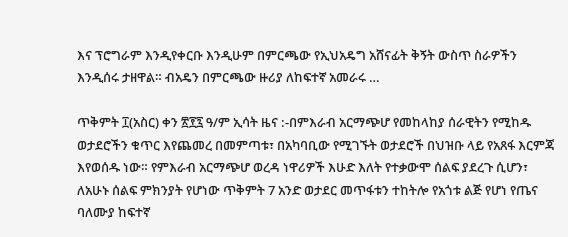እና ፕሮግራም እንዲየቀርቡ እንዲሁም በምርጫው የኢህአዴግ አሸናፊት ቅኝት ውስጥ ስራዎችን እንዲሰሩ ታዘዋል። ብአዴን በምርጫው ዙሪያ ለከፍተኛ አመራሩ …

ጥቅምት ፲(አስር) ቀን ፳፻፯ ዓ/ም ኢሳት ዜና :-በምእራብ አርማጭሆ የመከላከያ ሰራዊትን የሚከዱ ወታደሮችን ቁጥር እየጨመረ በመምጣቱ፣ በአካባቢው የሚገኙት ወታደሮች በህዝቡ ላይ የአጸፋ እርምጃ እየወሰዱ ነው። የምእራብ አርማጭሆ ወረዳ ነዋሪዎች እሁድ እለት የተቃውሞ ሰልፍ ያደረጉ ሲሆን፣ ለአሁኑ ሰልፍ ምክንያት የሆነው ጥቅምት 7 አንድ ወታደር መጥፋቱን ተከትሎ የአጎቱ ልጅ የሆነ የጤና ባለሙያ ከፍተኛ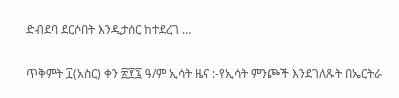ድብደባ ደርሶበት እንዲታሰር ከተደረገ …

ጥቅምት ፲(አስር) ቀን ፳፻፯ ዓ/ም ኢሳት ዜና :-የኢሳት ምንጮች እንደገለጹት በኤርትራ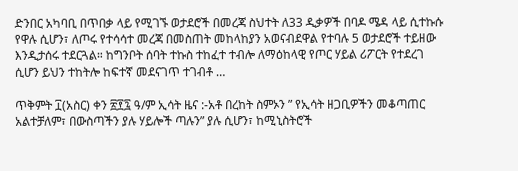ድንበር አካባቢ በጥበቃ ላይ የሚገኙ ወታደሮች በመረጃ ስህተት ለ33 ዲቃዎች በባዶ ሜዳ ላይ ሲተኩሱ የዋሉ ሲሆን፣ ለጦሩ የተሳሳተ መረጃ በመስጠት መከላከያን አወናብደዋል የተባሉ 5 ወታደሮች ተይዘው እንዲታሰሩ ተደርጓል። ከግንቦት ሰባት ተኩስ ተከፈተ ተብሎ ለማዕከላዊ የጦር ሃይል ሪፖርት የተደረገ ሲሆን ይህን ተከትሎ ከፍተኛ መደናገጥ ተገብቶ …

ጥቅምት ፲(አስር) ቀን ፳፻፯ ዓ/ም ኢሳት ዜና :-አቶ በረከት ስምኦን ” የኢሳት ዘጋቢዎችን መቆጣጠር አልተቻለም፣ በውስጣችን ያሉ ሃይሎች ጣሉን” ያሉ ሲሆን፣ ከሚኒስትሮች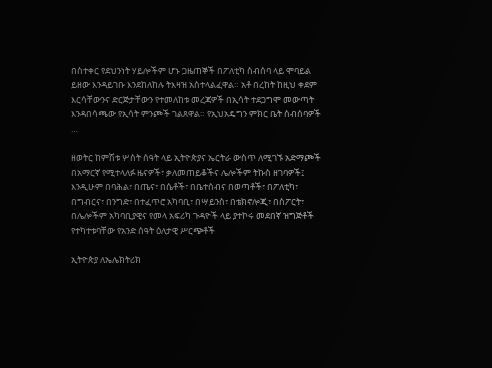በስተቀር የደህንነት ሃይሎችም ሆኑ ጋዜጠኞች በፖለቲካ ስብሰባ ላይ ሞባይል ይዘው እንዳይገቡ እንደከለከሉ ትእዛዝ አስተላልፈዋል። አቶ በረከት ከዚህ ቀደም እርሳቸውንና ድርጅታቸውን የተመለከቱ መረጃዎች በኢሳት ተደጋግሞ መውጣት እንዳበሳጫው የኢሳት ምንጮች ገልጸዋል። የኢህአዴግን ምክር ቤት ስብሰባዎች …

ዘወትር ከምሽቱ ሦስት ሰዓት ላይ ኢትዮጵያና ኤርትራ ውስጥ ለሚገኙ አድማጮች በአማርኛ የሚተላለፉ ዜናዎች፣ ቃለመጠይቆችና ሌሎችም ትኩስ ዘገባዎች፤ እንዲሁም በባሕል፣ በጤና፣ በሴቶች፣ በቤተሰብና በወጣቶች፣ በፖለቲካ፣ በግብርና፣ በንግድ፣ በተፈጥሮ አካባቢ፣ በሣይንስ፣ በቴክኖሎጂ፣ በስፖርት፣ በሌሎችም አካባቢያዊና የመላ አፍሪካ ጉዳዮች ላይ ያተኮሩ መደበኛ ዝግጅቶች የተካተቱባቸው የአንድ ሰዓት ዕለታዊ ሥርጭቶች

ኢትዮጵያ ለኤሌክትሪክ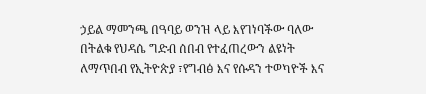ኃይል ማመንጫ በዓባይ ወንዝ ላይ እየገነባችው ባለው በትልቁ የህዳሴ ግድብ ሰበብ የተፈጠረውን ልዩነት ለማጥበብ የኢትዮጵያ ፣የግብፅ እና የሱዳን ተወካዮች እና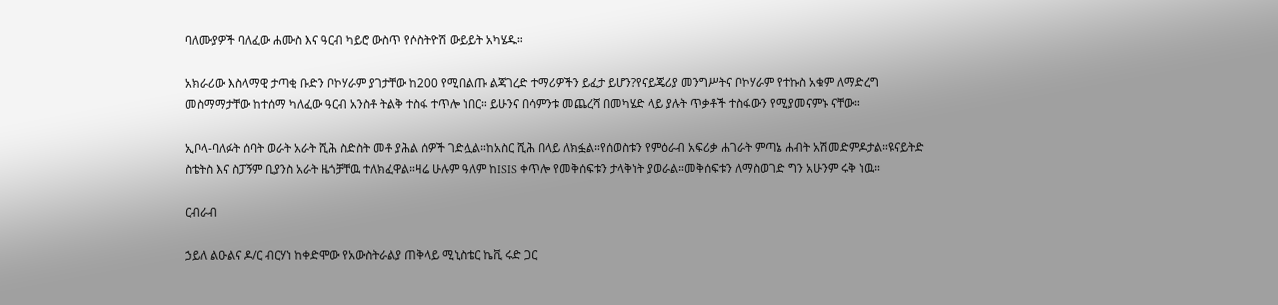ባለሙያዎች ባለፈው ሐሙስ እና ዓርብ ካይሮ ውስጥ የሶስትዮሽ ውይይት አካሄዱ።

አክራሪው እስላማዊ ታጣቂ ቡድን ቦኮሃራም ያገታቸው ከ200 የሚበልጡ ልጃገረድ ተማሪዎችን ይፈታ ይሆን?የናይጄሪያ መንግሥትና ቦኮሃራም የተኩስ አቁም ለማድረግ መስማማታቸው ከተሰማ ካለፈው ዓርብ አንስቶ ትልቅ ተስፋ ተጥሎ ነበር። ይሁንና በሳምንቱ መጨረሻ በመካሄድ ላይ ያሉት ጥቃቶች ተስፋውን የሚያመናምኑ ናቸው።

ኢቦላ-ባለፉት ሰባት ወራት አራት ሺሕ ስድስት መቶ ያሕል ሰዎች ገድሏል።ከአስር ሺሕ በላይ ለክፏል።የሰወስቱን የምዕራብ አፍሪቃ ሐገራት ምጣኔ ሐብት አሽመድምዶታል።ዩናይትድ ስቴትስ እና ስፓኝም ቢያንስ አራት ዜጎቻቸዉ ተለክፈዋል።ዛሬ ሁሉም ዓለም ከISIS ቀጥሎ የመቅሰፍቱን ታላቅነት ያወራል።መቅሰፍቱን ለማስወገድ ግን አሁንም ሩቅ ነዉ።

ርብራብ

ኃይለ ልዑልና ዶ/ር ብርሃነ ከቀድሞው የአውስትራልያ ጠቅላይ ሚኒስቴር ኬቪ ሩድ ጋር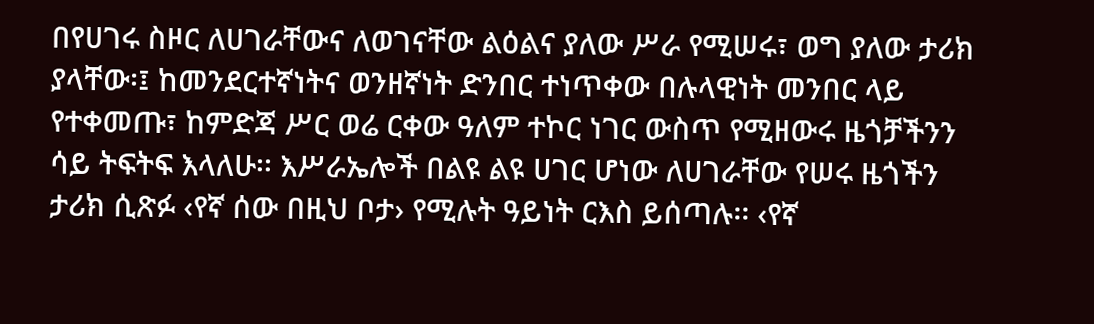በየሀገሩ ስዞር ለሀገራቸውና ለወገናቸው ልዕልና ያለው ሥራ የሚሠሩ፣ ወግ ያለው ታሪክ ያላቸው፡፤ ከመንደርተኛነትና ወንዘኛነት ድንበር ተነጥቀው በሉላዊነት መንበር ላይ የተቀመጡ፣ ከምድጃ ሥር ወሬ ርቀው ዓለም ተኮር ነገር ውስጥ የሚዘውሩ ዜጎቻችንን ሳይ ትፍትፍ እላለሁ፡፡ እሥራኤሎች በልዩ ልዩ ሀገር ሆነው ለሀገራቸው የሠሩ ዜጎችን ታሪክ ሲጽፉ ‹የኛ ሰው በዚህ ቦታ› የሚሉት ዓይነት ርእስ ይሰጣሉ፡፡ ‹የኛ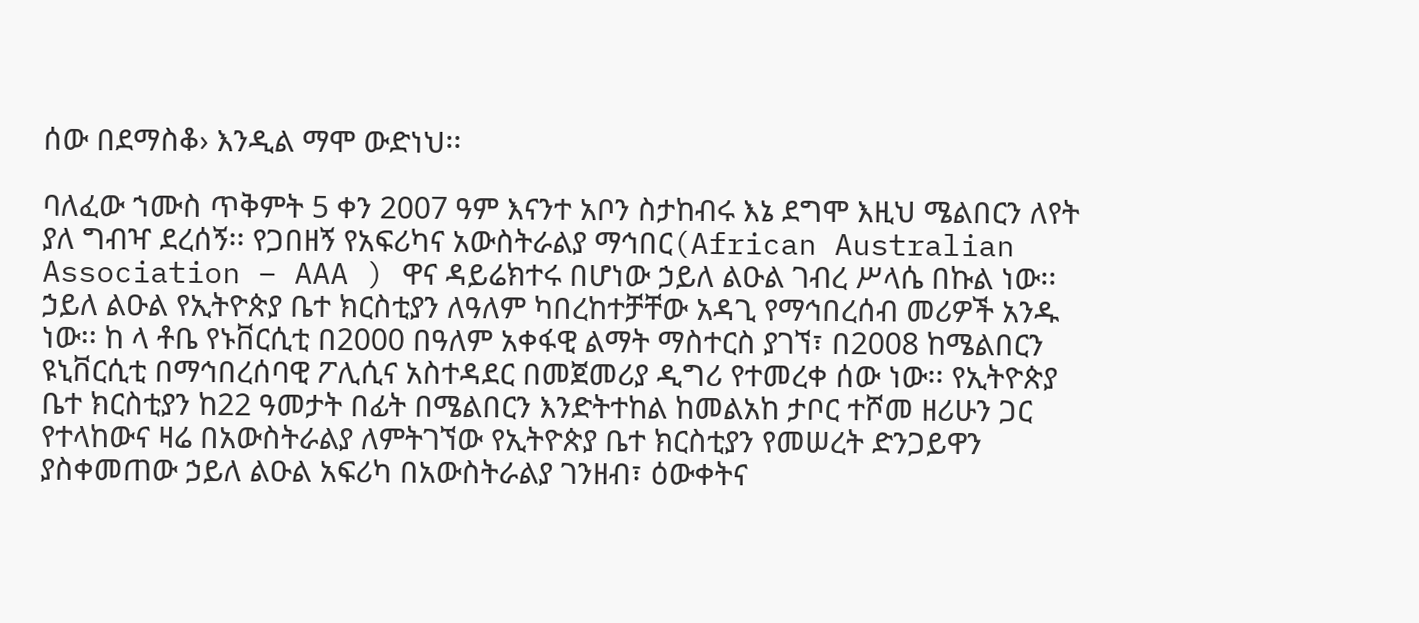ሰው በደማስቆ› እንዲል ማሞ ውድነህ፡፡

ባለፈው ኀሙስ ጥቅምት 5 ቀን 2007 ዓም እናንተ አቦን ስታከብሩ እኔ ደግሞ እዚህ ሜልበርን ለየት ያለ ግብዣ ደረሰኝ፡፡ የጋበዘኝ የአፍሪካና አውስትራልያ ማኅበር(African Australian Association – AAA ) ዋና ዳይሬክተሩ በሆነው ኃይለ ልዑል ገብረ ሥላሴ በኩል ነው፡፡ ኃይለ ልዑል የኢትዮጵያ ቤተ ክርስቲያን ለዓለም ካበረከተቻቸው አዳጊ የማኅበረሰብ መሪዎች አንዱ ነው፡፡ ከ ላ ቶቤ የኑቨርሲቲ በ2000 በዓለም አቀፋዊ ልማት ማስተርስ ያገኘ፣ በ2008 ከሜልበርን ዩኒቨርሲቲ በማኅበረሰባዊ ፖሊሲና አስተዳደር በመጀመሪያ ዲግሪ የተመረቀ ሰው ነው፡፡ የኢትዮጵያ ቤተ ክርስቲያን ከ22 ዓመታት በፊት በሜልበርን እንድትተከል ከመልአከ ታቦር ተሾመ ዘሪሁን ጋር የተላከውና ዛሬ በአውስትራልያ ለምትገኘው የኢትዮጵያ ቤተ ክርስቲያን የመሠረት ድንጋይዋን ያስቀመጠው ኃይለ ልዑል አፍሪካ በአውስትራልያ ገንዘብ፣ ዕውቀትና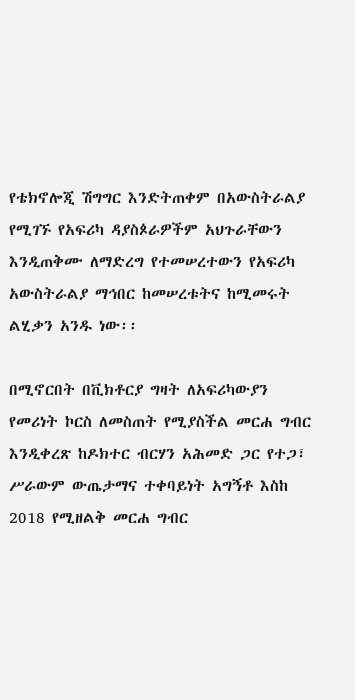የቴክኖሎጂ ሽግግር እንድትጠቀም በአውስትራልያ የሚገኙ የአፍሪካ ዳያስጶራዎችም አህጉራቸውን እንዲጠቅሙ ለማድረግ የተመሠረተውን የአፍሪካ አውስትራልያ ማኅበር ከመሠረቱትና ከሚመሩት ልሂቃን አንዱ ነው፡፡

በሚኖርበት በቪክቶርያ ግዛት ለአፍሪካውያን የመሪነት ኮርስ ለመስጠት የሚያስችል መርሐ ግብር እንዲቀረጽ ከዶክተር ብርሃን አሕመድ ጋር የተጋ፣ ሥራውም ውጤታማና ተቀባይነት አግኝቶ እስከ 2018 የሚዘልቅ መርሐ ግብር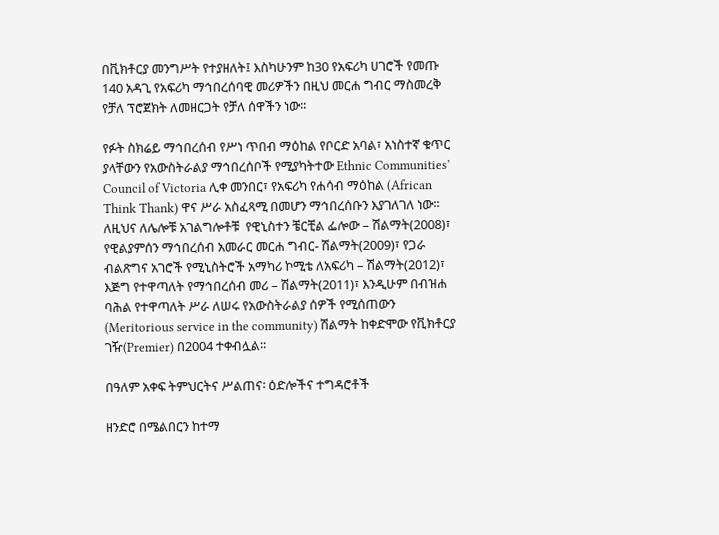በቪክቶርያ መንግሥት የተያዘለት፤ እስካሁንም ከ30 የአፍሪካ ሀገሮች የመጡ 140 አዳጊ የአፍሪካ ማኅበረሰባዊ መሪዎችን በዚህ መርሐ ግብር ማስመረቅ የቻለ ፕሮጀክት ለመዘርጋት የቻለ ሰዋችን ነው፡፡

የፉት ስክሬይ ማኅበረሰብ የሥነ ጥበብ ማዕከል የቦርድ አባል፣ አነስተኛ ቁጥር ያላቸውን የአውስትራልያ ማኅበረሰቦች የሚያካትተው Ethnic Communities’ Council of Victoria ሊቀ መንበር፣ የአፍሪካ የሐሳብ ማዕከል (African Think Thank) ዋና ሥራ አስፈጻሚ በመሆን ማኅበረሰቡን እያገለገለ ነው፡፡ ለዚህና ለሌሎቹ አገልግሎቶቹ  የዊኒስተን ቼርቺል ፌሎው – ሽልማት(2008)፣ የዊልያምሰን ማኅበረሰብ አመራር መርሐ ግብር- ሽልማት(2009)፣ የጋራ ብልጽግና አገሮች የሚኒስትሮች አማካሪ ኮሚቴ ለአፍሪካ – ሽልማት(2012)፣ እጅግ የተዋጣለት የማኅበረሰብ መሪ – ሽልማት(2011)፣ እንዲሁም በብዝሐ ባሕል የተዋጣለት ሥራ ለሠሩ የአውስትራልያ ሰዎች የሚሰጠውን (Meritorious service in the community) ሽልማት ከቀድሞው የቪክቶርያ ገዥ(Premier) በ2004 ተቀብሏል፡፡

በዓለም አቀፍ ትምህርትና ሥልጠና፡ ዕድሎችና ተግዳሮቶች

ዘንድሮ በሜልበርን ከተማ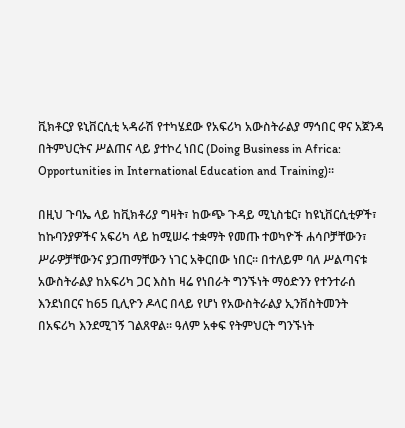ቪክቶርያ ዩኒቨርሲቲ ኣዳራሽ የተካሄደው የአፍሪካ አውስትራልያ ማኅበር ዋና አጀንዳ በትምህርትና ሥልጠና ላይ ያተኮረ ነበር (Doing Business in Africa: Opportunities in International Education and Training)፡፡

በዚህ ጉባኤ ላይ ከቪክቶሪያ ግዛት፣ ከውጭ ጉዳይ ሚኒስቴር፣ ከዩኒቨርሲቲዎች፣ ከኩባንያዎችና አፍሪካ ላይ ከሚሠሩ ተቋማት የመጡ ተወካዮች ሐሳቦቻቸውን፣ ሥራዎቻቸውንና ያጋጠማቸውን ነገር አቅርበው ነበር፡፡ በተለይም ባለ ሥልጣናቱ አውስትራልያ ከአፍሪካ ጋር እስከ ዛሬ የነበራት ግንኙነት ማዕድንን የተንተራሰ እንደነበርና ከ65 ቢሊዮን ዶላር በላይ የሆነ የአውስትራልያ ኢንቨስትመንት በአፍሪካ እንደሚገኝ ገልጸዋል፡፡ ዓለም አቀፍ የትምህርት ግንኙነት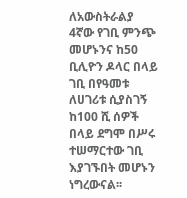ለአውስትራልያ 4ኛው የገቢ ምንጭ መሆኑንና ከ50 ቢሊዮን ዶላር በላይ ገቢ በየዓመቱ ለሀገሪቱ ሲያስገኝ ከ100 ሺ ሰዎች በላይ ደግሞ በሥሩ ተሠማርተው ገቢ እያገኙበት መሆኑን ነግረውናል፡፡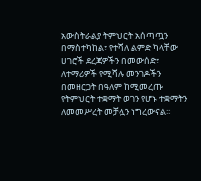አውስትራልያ ትምህርት አሰጣጧን በማስተካከል፣ የተሻለ ልምድ ካላቸው ሀገሮች ደረጃዎችን በመውሰድ፣ ለተማሪዎች የሚሻሉ መንገዶችን በመዘርጋት በዓለም ከሚመረጡ የትምህርት ተቋማት ወገን የሆኑ ተቋማትን ለመመሥረት መቻሏን ነግረውናል፡፡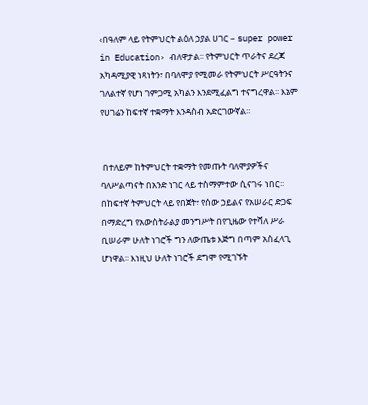‹በዓለም ላይ የትምህርት ልዕለ ኃያል ሀገር – super power in Education› ብለዋታል፡፡ የትምህርት ጥራትና ደረጃ አካዳሚያዊ ነጻነትን፣ በባለሞያ የሚመራ የትምህርት ሥርዓትንና ገለልተኛ የሆነ ገምጋሚ አካልን እንደሚፈልግ ተናግረዋል፡፡ እኔም የሀገሬን ከፍተኛ ተቋማት እንዳስብ አድርገውኛል፡፡


 በተለይም ከትምህርት ተቋማት የመጡት ባለሞያዎችና ባለሥልጣናት በአንድ ነገር ላይ ተስማምተው ሲናገሩ ነበር፡፡ በከፍተኛ ትምህርት ላይ የበጀት፣ የሰው ኃይልና የአሠራር ድጋፍ በማድረግ የአውስትራልያ መንግሥት በየጊዜው የተሻለ ሥራ ቢሠራም ሁለት ነገሮች ግን ለውጤቱ እጅግ በጣም አስፈላጊ ሆነዋል፡፡ እነዚህ ሁለት ነገሮች ደግሞ የሚገኙት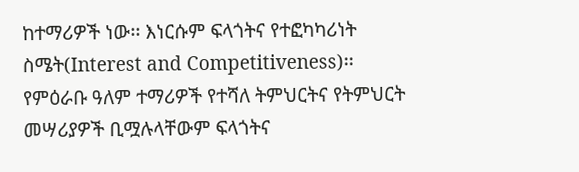ከተማሪዎች ነው፡፡ እነርሱም ፍላጎትና የተፎካካሪነት ስሜት(Interest and Competitiveness)፡፡ የምዕራቡ ዓለም ተማሪዎች የተሻለ ትምህርትና የትምህርት መሣሪያዎች ቢሟሉላቸውም ፍላጎትና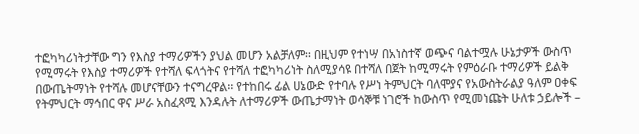ተፎካካሪነትታቸው ግን የእስያ ተማሪዎችን ያህል መሆን አልቻለም፡፡ በዚህም የተነሣ በአነስተኛ ወጭና ባልተሟሉ ሁኔታዎች ውስጥ የሚማሩት የእስያ ተማሪዎች የተሻለ ፍላጎትና የተሻለ ተፎካካሪነት ስለሚያሳዩ በተሻለ በጀት ከሚማሩት የምዕራቡ ተማሪዎች ይልቅ በውጤትማነት የተሻሉ መሆናቸውን ተናግረዋል፡፡ የተከበሩ ፊል ሀኔውድ የተባሉ የሥነ ትምህርት ባለሞያና የአውስትራልያ ዓለም ዐቀፍ የትምህርት ማኅበር ዋና ሥራ አስፈጻሚ እንዳሉት ለተማሪዎች ውጤታማነት ወሳኞቹ ነገሮች ከውስጥ የሚመነጩት ሁለቱ ኃይሎች –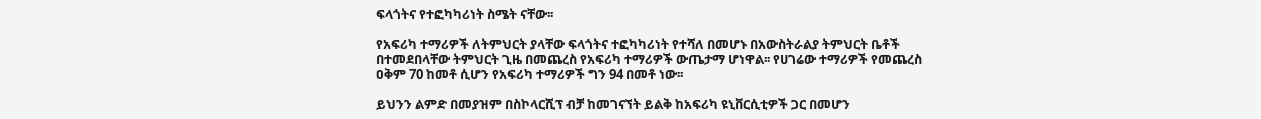ፍላጎትና የተፎካካሪነት ስሜት ናቸው፡፡

የአፍሪካ ተማሪዎች ለትምህርት ያላቸው ፍላጎትና ተፎካካሪነት የተሻለ በመሆኑ በአውስትራልያ ትምህርት ቤቶች በተመደበላቸው ትምህርት ጊዜ በመጨረስ የአፍሪካ ተማሪዎች ውጤታማ ሆነዋል፡፡ የሀገሬው ተማሪዎች የመጨረስ ዐቅም 70 ከመቶ ሲሆን የአፍሪካ ተማሪዎች ግን 94 በመቶ ነው፡፡

ይህንን ልምድ በመያዝም በስኮላርሺፕ ብቻ ከመገናኘት ይልቅ ከአፍሪካ ዩኒቨርሲቲዎች ጋር በመሆን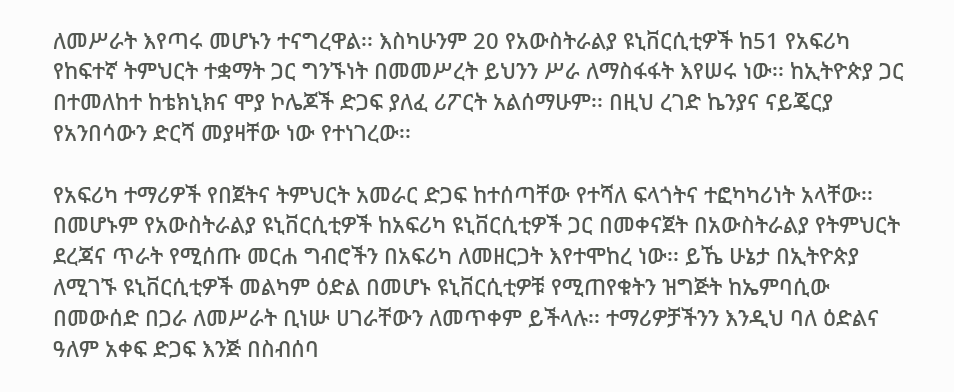ለመሥራት እየጣሩ መሆኑን ተናግረዋል፡፡ እስካሁንም 20 የአውስትራልያ ዩኒቨርሲቲዎች ከ51 የአፍሪካ የከፍተኛ ትምህርት ተቋማት ጋር ግንኙነት በመመሥረት ይህንን ሥራ ለማስፋፋት እየሠሩ ነው፡፡ ከኢትዮጵያ ጋር በተመለከተ ከቴክኒክና ሞያ ኮሌጆች ድጋፍ ያለፈ ሪፖርት አልሰማሁም፡፡ በዚህ ረገድ ኬንያና ናይጄርያ የአንበሳውን ድርሻ መያዛቸው ነው የተነገረው፡፡

የአፍሪካ ተማሪዎች የበጀትና ትምህርት አመራር ድጋፍ ከተሰጣቸው የተሻለ ፍላጎትና ተፎካካሪነት አላቸው፡፡ በመሆኑም የአውስትራልያ ዩኒቨርሲቲዎች ከአፍሪካ ዩኒቨርሲቲዎች ጋር በመቀናጀት በአውስትራልያ የትምህርት ደረጃና ጥራት የሚሰጡ መርሐ ግብሮችን በአፍሪካ ለመዘርጋት እየተሞከረ ነው፡፡ ይኼ ሁኔታ በኢትዮጵያ ለሚገኙ ዩኒቨርሲቲዎች መልካም ዕድል በመሆኑ ዩኒቨርሲቲዎቹ የሚጠየቁትን ዝግጅት ከኤምባሲው በመውሰድ በጋራ ለመሥራት ቢነሡ ሀገራቸውን ለመጥቀም ይችላሉ፡፡ ተማሪዎቻችንን እንዲህ ባለ ዕድልና ዓለም አቀፍ ድጋፍ እንጅ በስብሰባ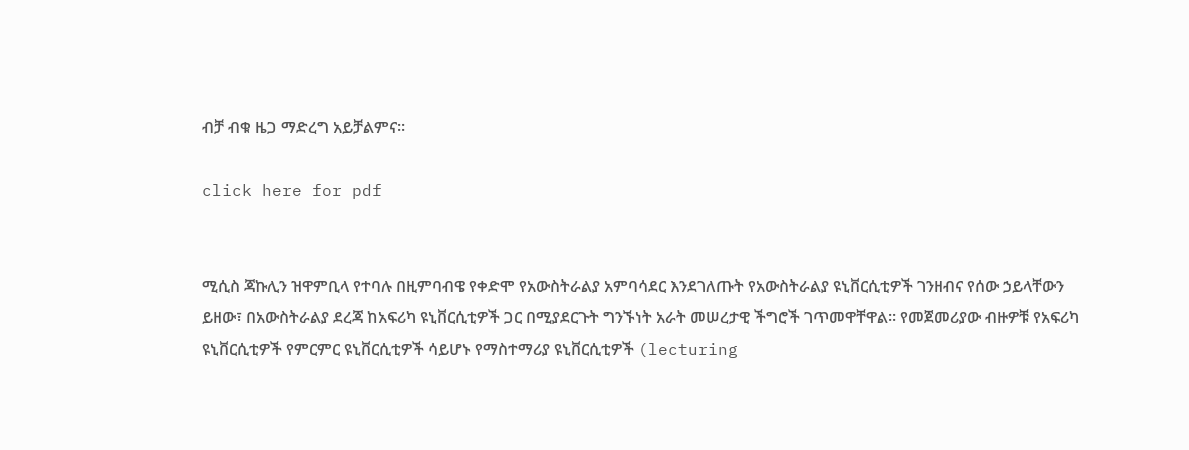ብቻ ብቁ ዜጋ ማድረግ አይቻልምና፡፡

click here for pdf


ሚሲስ ጃኩሊን ዝዋምቢላ የተባሉ በዚምባብዌ የቀድሞ የአውስትራልያ አምባሳደር እንደገለጡት የአውስትራልያ ዩኒቨርሲቲዎች ገንዘብና የሰው ኃይላቸውን ይዘው፣ በአውስትራልያ ደረጃ ከአፍሪካ ዩኒቨርሲቲዎች ጋር በሚያደርጉት ግንኙነት አራት መሠረታዊ ችግሮች ገጥመዋቸዋል፡፡ የመጀመሪያው ብዙዎቹ የአፍሪካ ዩኒቨርሲቲዎች የምርምር ዩኒቨርሲቲዎች ሳይሆኑ የማስተማሪያ ዩኒቨርሲቲዎች (lecturing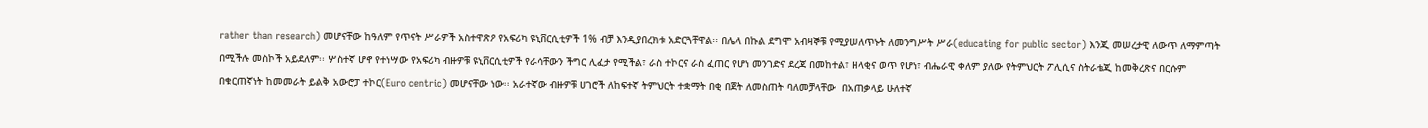rather than research) መሆናቸው ከዓለም የጥናት ሥራዎች አስተዋጽዖ የአፍሪካ ዩኒቨርሲቲዎች 1% ብቻ እንዲያበረክቱ አድርጓቸዋል፡፡ በሌላ በኩል ደግሞ አብዛኞቹ የሚያሠለጥኑት ለመንግሥት ሥራ(educating for public sector) እንጂ መሠረታዊ ለውጥ ለማምጣት በሚችሉ መስኮች አይደለም፡፡ ሦስተኛ ሆኖ የተነሣው የአፍሪካ ብዙዎቹ ዩኒቨርሲቲዎች የራሳቸውን ችግር ሊፈታ የሚችል፣ ራስ ተኮርና ራስ ፈጠር የሆነ መንገድና ደረጃ በመከተል፣ ዘላቂና ወጥ የሆነ፣ ብሔራዊ ቀለም ያለው የትምህርት ፖሊሲና ስትራቴጂ ከመቅረጽና በርሱም በቁርጠኛነት ከመመራት ይልቅ አውሮፓ ተኮር(Euro centric) መሆናቸው ነው፡፡ አራተኛው ብዙዎቹ ሀገሮች ለከፍተኛ ትምህርት ተቋማት በቂ በጀት ለመስጠት ባለመቻላቸው  በአጠቃላይ ሁለተኛ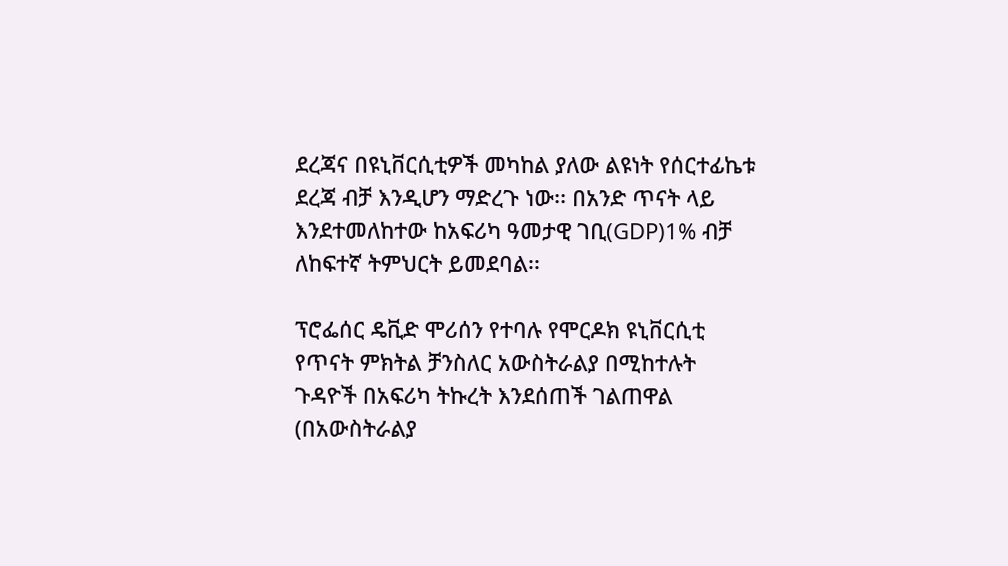ደረጃና በዩኒቨርሲቲዎች መካከል ያለው ልዩነት የሰርተፊኬቱ ደረጃ ብቻ እንዲሆን ማድረጉ ነው፡፡ በአንድ ጥናት ላይ እንደተመለከተው ከአፍሪካ ዓመታዊ ገቢ(GDP)1% ብቻ ለከፍተኛ ትምህርት ይመደባል፡፡

ፕሮፌሰር ዴቪድ ሞሪሰን የተባሉ የሞርዶክ ዩኒቨርሲቲ የጥናት ምክትል ቻንስለር አውስትራልያ በሚከተሉት ጉዳዮች በአፍሪካ ትኩረት እንደሰጠች ገልጠዋል (በአውስትራልያ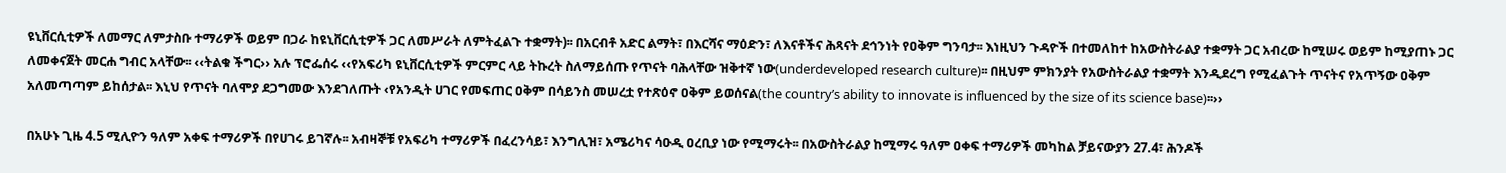ዩኒቨርሲቲዎች ለመማር ለምታስቡ ተማሪዎች ወይም በጋራ ከዩኒቨርሲቲዎች ጋር ለመሥራት ለምትፈልጉ ተቋማት)፡፡ በአርብቶ አድር ልማት፣ በእርሻና ማዕድን፣ ለእናቶችና ሕጻናት ደኅንነት የዐቅም ግንባታ፡፡ እነዚህን ጉዳዮች በተመለከተ ከአውስትራልያ ተቋማት ጋር አብረው ከሚሠሩ ወይም ከሚያጠኑ ጋር ለመቀናጀት መርሐ ግብር አላቸው፡፡ ‹‹ትልቁ ችግር›› አሉ ፕሮፌሰሩ ‹‹የአፍሪካ ዩኒቨርሲቲዎች ምርምር ላይ ትኩረት ስለማይሰጡ የጥናት ባሕላቸው ዝቅተኛ ነው(underdeveloped research culture)፡፡ በዚህም ምክንያት የአውስትራልያ ተቋማት እንዲደረግ የሚፈልጉት ጥናትና የአጥኝው ዐቅም አለመጣጣም ይከሰታል፡፡ እኒህ የጥናት ባለሞያ ደጋግመው እንደገለጡት ‹የአንዲት ሀገር የመፍጠር ዐቅም በሳይንስ መሠረቷ የተጽዕኖ ዐቅም ይወሰናል(the country’s ability to innovate is influenced by the size of its science base)፡፡››

በአሁኑ ጊዜ 4.5 ሚሊዮን ዓለም አቀፍ ተማሪዎች በየሀገሩ ይገኛሉ፡፡ አብዛኞቹ የአፍሪካ ተማሪዎች በፈረንሳይ፣ እንግሊዝ፣ አሜሪካና ሳዑዲ ዐረቢያ ነው የሚማሩት፡፡ በአውስትራልያ ከሚማሩ ዓለም ዐቀፍ ተማሪዎች መካከል ቻይናውያን 27.4፣ ሕንዶች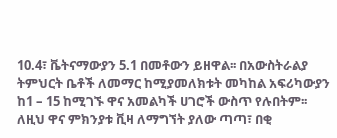10.4፣ ቬትናማውያን 5.1 በመቶውን ይዘዋል፡፡ በአውስትራልያ ትምህርት ቤቶች ለመማር ከሚያመለክቱት መካከል አፍሪካውያን ከ1 – 15 ከሚገኙ ዋና አመልካች ሀገሮች ውስጥ የሉበትም፡፡ ለዚህ ዋና ምክንያቱ ቪዛ ለማግኘት ያለው ጣጣ፣ በቂ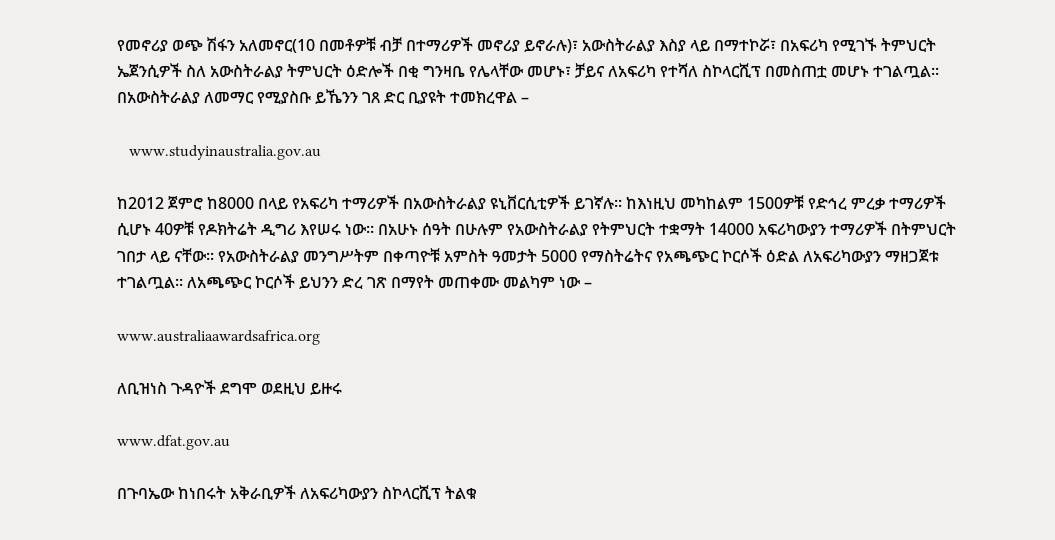የመኖሪያ ወጭ ሽፋን አለመኖር(10 በመቶዎቹ ብቻ በተማሪዎች መኖሪያ ይኖራሉ)፣ አውስትራልያ እስያ ላይ በማተኮሯ፣ በአፍሪካ የሚገኙ ትምህርት ኤጀንሲዎች ስለ አውስትራልያ ትምህርት ዕድሎች በቂ ግንዛቤ የሌላቸው መሆኑ፣ ቻይና ለአፍሪካ የተሻለ ስኮላርሺፕ በመስጠቷ መሆኑ ተገልጧል፡፡ በአውስትራልያ ለመማር የሚያስቡ ይኼንን ገጸ ድር ቢያዩት ተመክረዋል –

   www.studyinaustralia.gov.au

ከ2012 ጀምሮ ከ8000 በላይ የአፍሪካ ተማሪዎች በአውስትራልያ ዩኒቨርሲቲዎች ይገኛሉ፡፡ ከእነዚህ መካከልም 1500ዎቹ የድኅረ ምረቃ ተማሪዎች ሲሆኑ 40ዎቹ የዶክትሬት ዲግሪ እየሠሩ ነው፡፡ በአሁኑ ሰዓት በሁሉም የአውስትራልያ የትምህርት ተቋማት 14000 አፍሪካውያን ተማሪዎች በትምህርት ገበታ ላይ ናቸው፡፡ የአውስትራልያ መንግሥትም በቀጣዮቹ አምስት ዓመታት 5000 የማስትሬትና የአጫጭር ኮርሶች ዕድል ለአፍሪካውያን ማዘጋጀቱ ተገልጧል፡፡ ለአጫጭር ኮርሶች ይህንን ድረ ገጽ በማየት መጠቀሙ መልካም ነው –

www.australiaawardsafrica.org

ለቢዝነስ ጉዳዮች ደግሞ ወደዚህ ይዙሩ

www.dfat.gov.au

በጉባኤው ከነበሩት አቅራቢዎች ለአፍሪካውያን ስኮላርሺፕ ትልቁ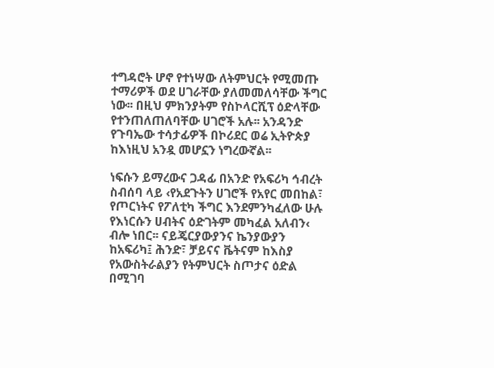ተግዳሮት ሆኖ የተነሣው ለትምህርት የሚመጡ ተማሪዎች ወደ ሀገራቸው ያለመመለሳቸው ችግር ነው፡፡ በዚህ ምክንያትም የስኮላርሺፕ ዕድላቸው የተንጠለጠለባቸው ሀገሮች አሉ፡፡ አንዳንድ የጉባኤው ተሳታፊዎች በኮሪደር ወሬ ኢትዮጵያ ከእነዚህ አንዷ መሆኗን ነግረውኛል፡፡

ነፍሱን ይማረውና ጋዳፊ በአንድ የአፍሪካ ኅብረት ስብሰባ ላይ ‹የአደጉትን ሀገሮች የአየር መበከል፣ የጦርነትና የፖለቲካ ችግር እንደምንካፈለው ሁሉ የእነርሱን ሀብትና ዕድገትም መካፈል አለብን‹ ብሎ ነበር፡፡ ናይጄርያውያንና ኬንያውያን ከአፍሪካ፤ ሕንድ፣ ቻይናና ቬትናም ከእስያ የአውስትራልያን የትምህርት ስጦታና ዕድል በሚገባ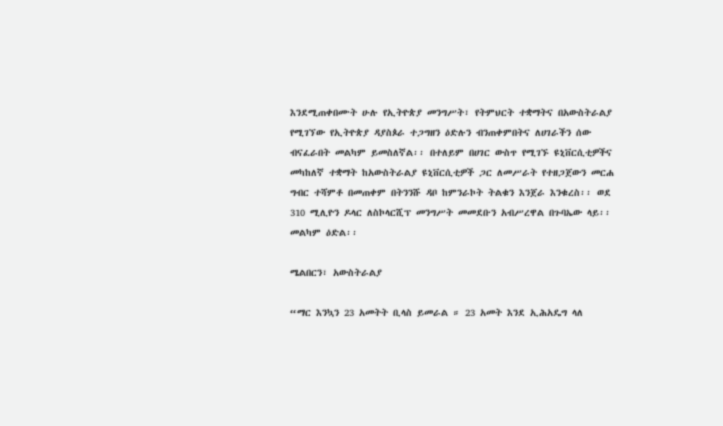እንደሚጠቀበሙት ሁሉ የኢትዮጵያ መንግሥት፣ የትምህርት ተቋማትና በአውስትራልያ የሚገኘው የኢትዮጵያ ዳያስጶራ ተጋግዘን ዕድሉን ብንጠቀምበትና ለሀገራችን ሰው ብናፈራበት መልካም ይመስለኛል፡፡ በተለይም በሀገር ውስጥ የሚገኙ ዩኒቨርሲቲዎችና መካከለኛ ተቋማት ከአውስትራልያ ዩኒቨርሲቲዎች ጋር ለመሥራት የተዘጋጀውን መርሐ ግብር ተሻምቶ በመጠቀም በትንንሹ ዳቦ ከምንራኮት ትልቁን እንጀራ እንቁረስ፡፡ ወደ 310 ሚሊዮን ዶላር ለስኮላርሺፕ መንግሥት መመደቡን አብሥረዋል በጉባኤው ላይ፡፡ መልካም ዕድል፡፡

ሜልበርን፣ አውስትራልያ

“ማር እንኳን 23 አመትት ቢላስ ይመራል ። 23 አመት እንደ ኢሕአዴግ ላለ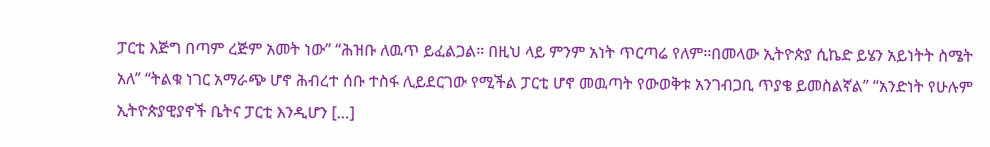ፓርቲ እጅግ በጣም ረጅም አመት ነው” “ሕዝቡ ለዉጥ ይፈልጋል። በዚህ ላይ ምንም አነት ጥርጣሬ የለም፡፡በመላው ኢትዮጵያ ሲኬድ ይሄን አይነትት ስሜት አለ” “ትልቁ ነገር አማራጭ ሆኖ ሕብረተ ሰቡ ተስፋ ሊይደርገው የሚችል ፓርቲ ሆኖ መዉጣት የውወቅቱ አንገብጋቢ ጥያቄ ይመስልኛል” “አንድነት የሁሉም ኢትዮጵያዊያኖች ቤትና ፓርቲ እንዲሆን […]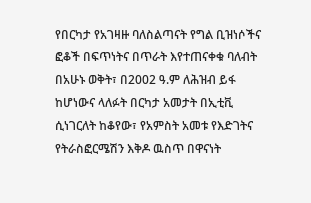የበርካታ የአገዛዙ ባለስልጣናት የግል ቢዝነሶችና ፎቆች በፍጥነትና በጥራት እየተጠናቀቁ ባለብት በአሁኑ ወቅት፣ በ2002 ዓ.ም ለሕዝብ ይፋ ከሆነውና ላለፉት በርካታ አመታት በኢቲቪ ሲነገርለት ከቆየው፣ የአምስት አመቱ የእድገትና የትራስፎርሜሽን እቅዶ ዉስጥ በዋናነት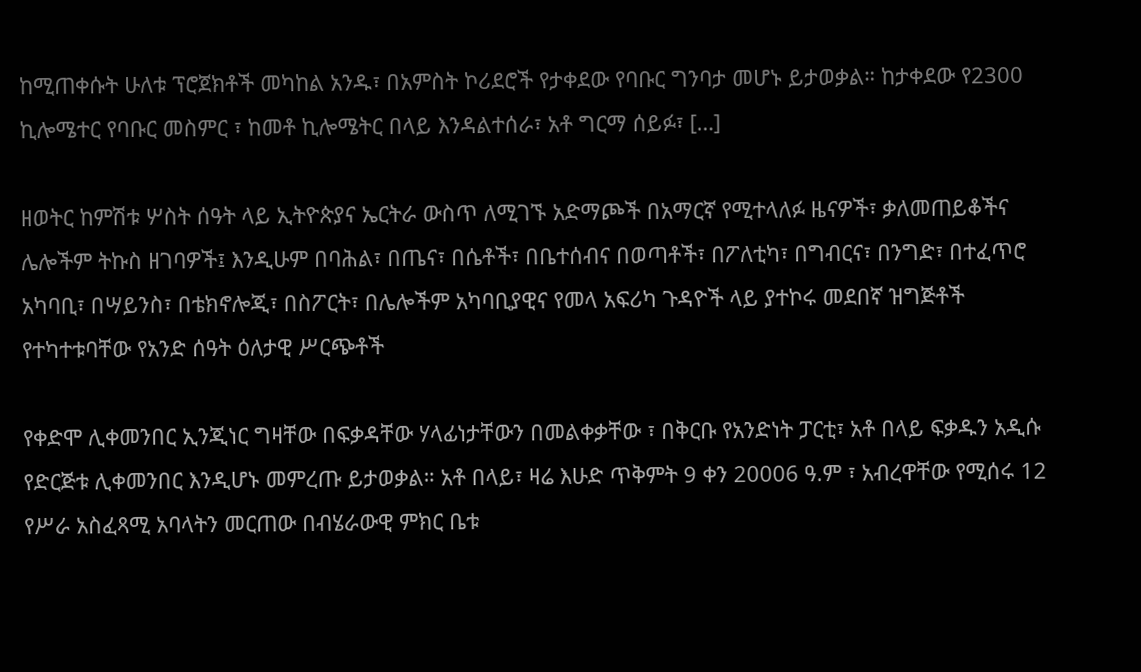ከሚጠቀሱት ሁለቱ ፕሮጀክቶች መካከል አንዱ፣ በአምስት ኮሪደሮች የታቀደው የባቡር ግንባታ መሆኑ ይታወቃል። ከታቀደው የ2300 ኪሎሜተር የባቡር መስምር ፣ ከመቶ ኪሎሜትር በላይ እንዳልተሰራ፣ አቶ ግርማ ሰይፉ፣ […]

ዘወትር ከምሽቱ ሦስት ሰዓት ላይ ኢትዮጵያና ኤርትራ ውስጥ ለሚገኙ አድማጮች በአማርኛ የሚተላለፉ ዜናዎች፣ ቃለመጠይቆችና ሌሎችም ትኩስ ዘገባዎች፤ እንዲሁም በባሕል፣ በጤና፣ በሴቶች፣ በቤተሰብና በወጣቶች፣ በፖለቲካ፣ በግብርና፣ በንግድ፣ በተፈጥሮ አካባቢ፣ በሣይንስ፣ በቴክኖሎጂ፣ በስፖርት፣ በሌሎችም አካባቢያዊና የመላ አፍሪካ ጉዳዮች ላይ ያተኮሩ መደበኛ ዝግጅቶች የተካተቱባቸው የአንድ ሰዓት ዕለታዊ ሥርጭቶች

የቀድሞ ሊቀመንበር ኢንጂነር ግዛቸው በፍቃዳቸው ሃላፊነታቸውን በመልቀቃቸው ፣ በቅርቡ የአንድነት ፓርቲ፣ አቶ በላይ ፍቃዱን አዲሱ የድርጅቱ ሊቀመንበር እንዲሆኑ መምረጡ ይታወቃል። አቶ በላይ፣ ዛሬ እሁድ ጥቅምት 9 ቀን 20006 ዓ.ም ፣ አብረዋቸው የሚሰሩ 12 የሥራ አስፈጻሚ አባላትን መርጠው በብሄራውዊ ምክር ቤቱ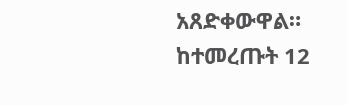አጸድቀውዋል። ከተመረጡት 12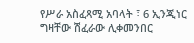የሥራ አስፈጻሚ አባላት ፣ 6 ኢንጂነር ግዛቸው ሽፈራው ሊቀመንበር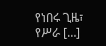የነበሩ ጊዜ፣ የሥራ […]